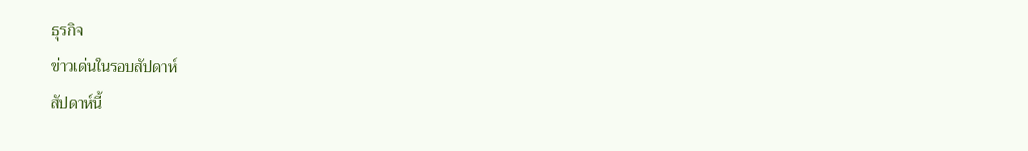ธุรกิจ
ข่าวเด่นในรอบสัปดาห์
สัปดาห์นี้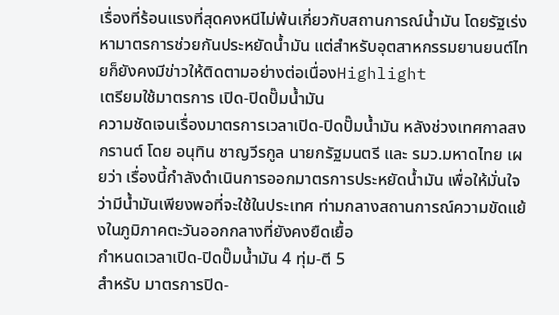เรื่องที่ร้อนแรงที่สุดคงหนีไม่พ้นเกี่ยวกับสถานการณ์น้ำมัน โดยรัฐเร่งหามาตรการช่วยกันประหยัดน้ำมัน แต่สำหรับอุตสาหกรรมยานยนต์ไทยก็ยังคงมีข่าวให้ติดตามอย่างต่อเนื่องHighlight
เตรียมใช้มาตรการ เปิด-ปิดปั๊มน้ำมัน
ความชัดเจนเรื่องมาตรการเวลาเปิด-ปิดปั๊มน้ำมัน หลังช่วงเทศกาลสงกรานต์ โดย อนุทิน ชาญวีรกูล นายกรัฐมนตรี และ รมว.มหาดไทย เผยว่า เรื่องนี้กำลังดำเนินการออกมาตรการประหยัดน้ำมัน เพื่อให้มั่นใจว่ามีน้ำมันเพียงพอที่จะใช้ในประเทศ ท่ามกลางสถานการณ์ความขัดแย้งในภูมิภาคตะวันออกกลางที่ยังคงยืดเยื้อ
กำหนดเวลาเปิด-ปิดปั๊มน้ำมัน 4 ทุ่ม-ตี 5
สำหรับ มาตรการปิด-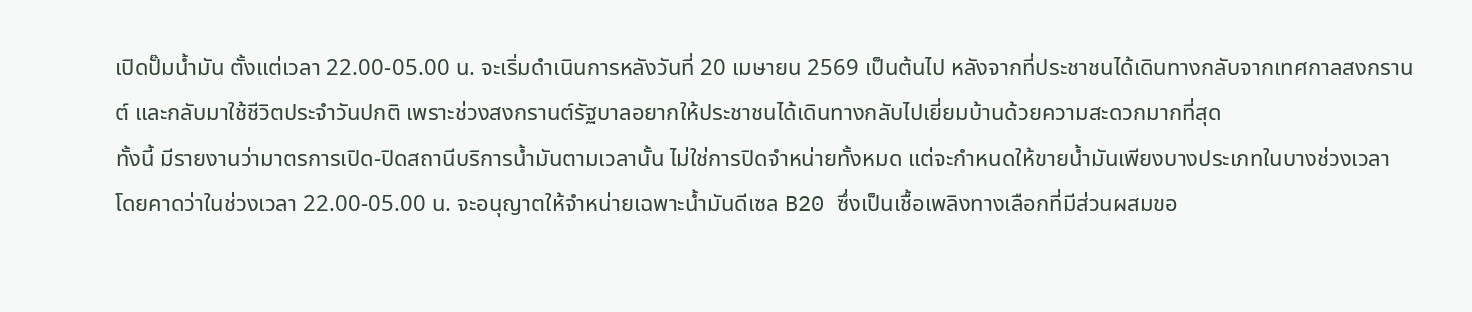เปิดปั๊มน้ำมัน ตั้งแต่เวลา 22.00-05.00 น. จะเริ่มดำเนินการหลังวันที่ 20 เมษายน 2569 เป็นต้นไป หลังจากที่ประชาชนได้เดินทางกลับจากเทศกาลสงกรานต์ และกลับมาใช้ชีวิตประจำวันปกติ เพราะช่วงสงกรานต์รัฐบาลอยากให้ประชาชนได้เดินทางกลับไปเยี่ยมบ้านด้วยความสะดวกมากที่สุด
ทั้งนี้ มีรายงานว่ามาตรการเปิด-ปิดสถานีบริการน้ำมันตามเวลานั้น ไม่ใช่การปิดจำหน่ายทั้งหมด แต่จะกำหนดให้ขายน้ำมันเพียงบางประเภทในบางช่วงเวลา โดยคาดว่าในช่วงเวลา 22.00-05.00 น. จะอนุญาตให้จำหน่ายเฉพาะน้ำมันดีเซล B20 ซึ่งเป็นเชื้อเพลิงทางเลือกที่มีส่วนผสมขอ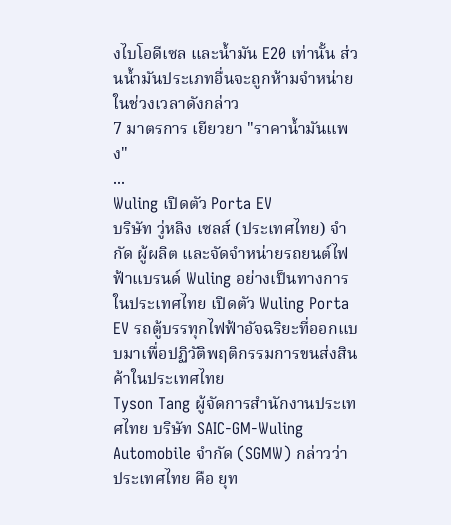งไบโอดีเซล และน้ำมัน E20 เท่านั้น ส่วนน้ำมันประเภทอื่นจะถูกห้ามจำหน่ายในช่วงเวลาดังกล่าว
7 มาตรการ เยียวยา "ราคาน้ำมันแพง"
...
Wuling เปิดตัว Porta EV
บริษัท วู่หลิง เซลส์ (ประเทศไทย) จำกัด ผู้ผลิต และจัดจำหน่ายรถยนต์ไฟฟ้าแบรนด์ Wuling อย่างเป็นทางการในประเทศไทย เปิดตัว Wuling Porta EV รถตู้บรรทุกไฟฟ้าอัจฉริยะที่ออกแบบมาเพื่อปฏิวัติพฤติกรรมการขนส่งสินค้าในประเทศไทย
Tyson Tang ผู้จัดการสำนักงานประเทศไทย บริษัท SAIC-GM-Wuling Automobile จำกัด (SGMW) กล่าวว่า ประเทศไทย คือ ยุท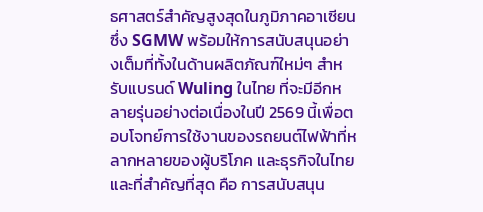ธศาสตร์สำคัญสูงสุดในภูมิภาคอาเซียน ซึ่ง SGMW พร้อมให้การสนับสนุนอย่างเต็มที่ทั้งในด้านผลิตภัณฑ์ใหม่ๆ สำหรับแบรนด์ Wuling ในไทย ที่จะมีอีกหลายรุ่นอย่างต่อเนื่องในปี 2569 นี้เพื่อตอบโจทย์การใช้งานของรถยนต์ไฟฟ้าที่หลากหลายของผู้บริโภค และธุรกิจในไทย และที่สำคัญที่สุด คือ การสนับสนุน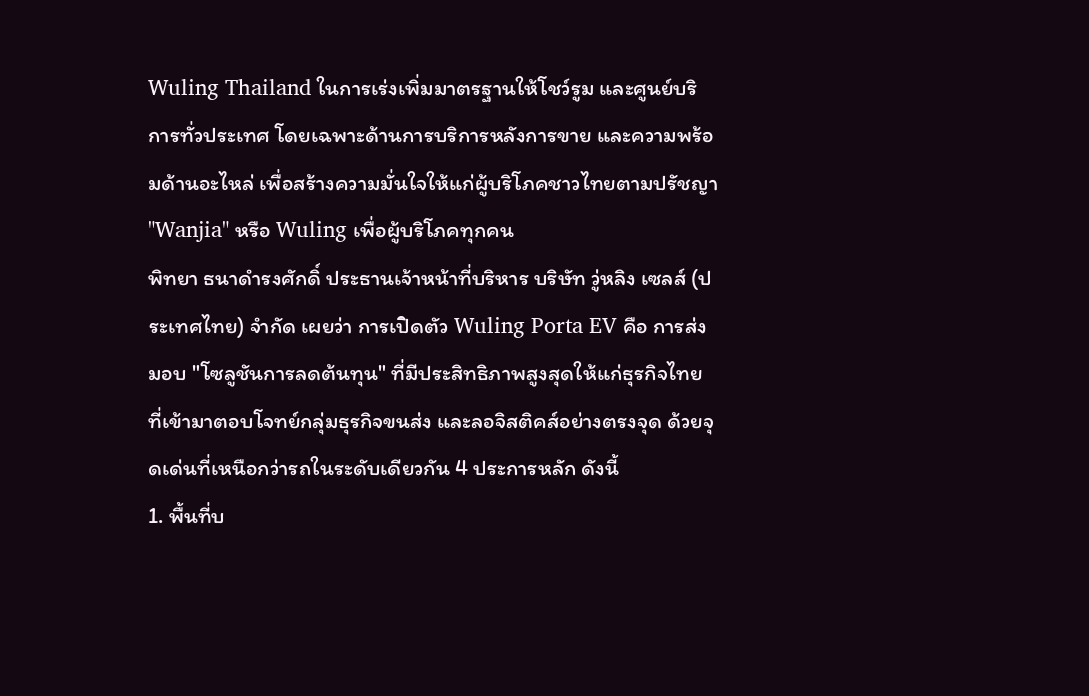Wuling Thailand ในการเร่งเพิ่มมาตรฐานให้โชว์รูม และศูนย์บริการทั่วประเทศ โดยเฉพาะด้านการบริการหลังการขาย และความพร้อมด้านอะไหล่ เพื่อสร้างความมั่นใจให้แก่ผู้บริโภคชาวไทยตามปรัชญา "Wanjia" หรือ Wuling เพื่อผู้บริโภคทุกคน
พิทยา ธนาดำรงศักดิ์ ประธานเจ้าหน้าที่บริหาร บริษัท วู่หลิง เซลส์ (ประเทศไทย) จำกัด เผยว่า การเปิดตัว Wuling Porta EV คือ การส่งมอบ "โซลูชันการลดต้นทุน" ที่มีประสิทธิภาพสูงสุดให้แก่ธุรกิจไทย ที่เข้ามาตอบโจทย์กลุ่มธุรกิจขนส่ง และลอจิสติคส์อย่างตรงจุด ด้วยจุดเด่นที่เหนือกว่ารถในระดับเดียวกัน 4 ประการหลัก ดังนี้
1. พื้นที่บ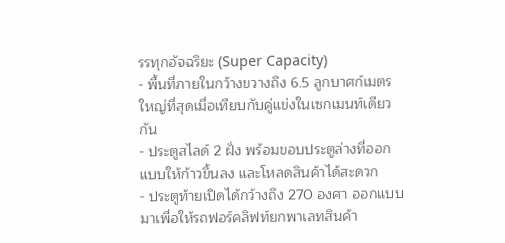รรทุกอัจฉริยะ (Super Capacity)
- พื้นที่ภายในกว้างขวางถึง 6.5 ลูกบาศก์เมตร ใหญ่ที่สุดเมื่อเทียบกับคู่แข่งในเซกเมนท์เดียวกัน
- ประตูสไลด์ 2 ฝั่ง พร้อมขอบประตูล่างที่ออกแบบให้ก้าวขึ้นลง และโหลดสินค้าได้สะดวก
- ประตูท้ายเปิดได้กว้างถึง 270 องศา ออกแบบมาเพื่อให้รถฟอร์คลิฟท์ยกพาเลทสินค้า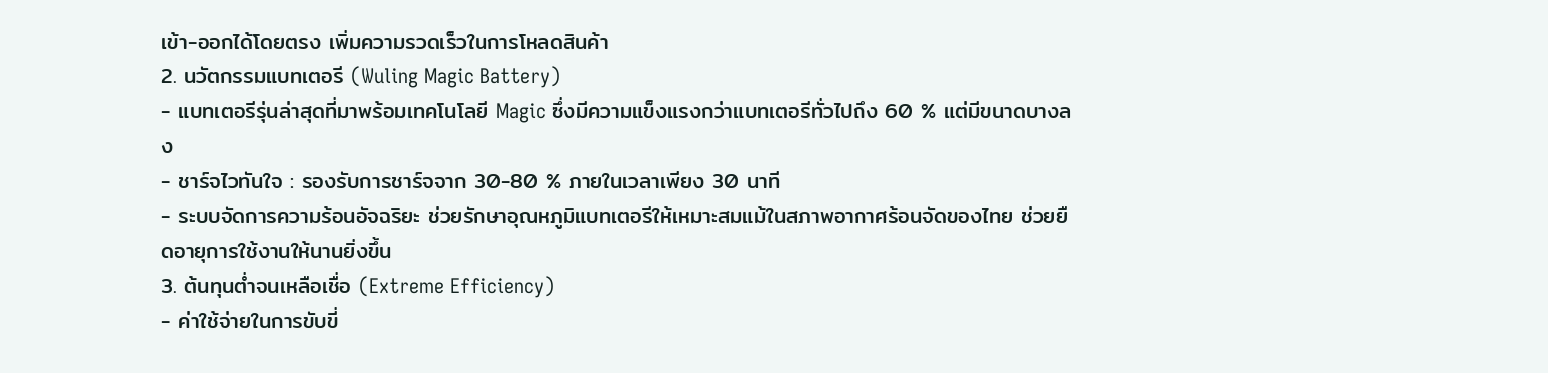เข้า-ออกได้โดยตรง เพิ่มความรวดเร็วในการโหลดสินค้า
2. นวัตกรรมแบทเตอรี (Wuling Magic Battery)
- แบทเตอรีรุ่นล่าสุดที่มาพร้อมเทคโนโลยี Magic ซึ่งมีความแข็งแรงกว่าแบทเตอรีทั่วไปถึง 60 % แต่มีขนาดบางลง
- ชาร์จไวทันใจ : รองรับการชาร์จจาก 30-80 % ภายในเวลาเพียง 30 นาที
- ระบบจัดการความร้อนอัจฉริยะ ช่วยรักษาอุณหภูมิแบทเตอรีให้เหมาะสมแม้ในสภาพอากาศร้อนจัดของไทย ช่วยยืดอายุการใช้งานให้นานยิ่งขึ้น
3. ต้นทุนต่ำจนเหลือเชื่อ (Extreme Efficiency)
- ค่าใช้จ่ายในการขับขี่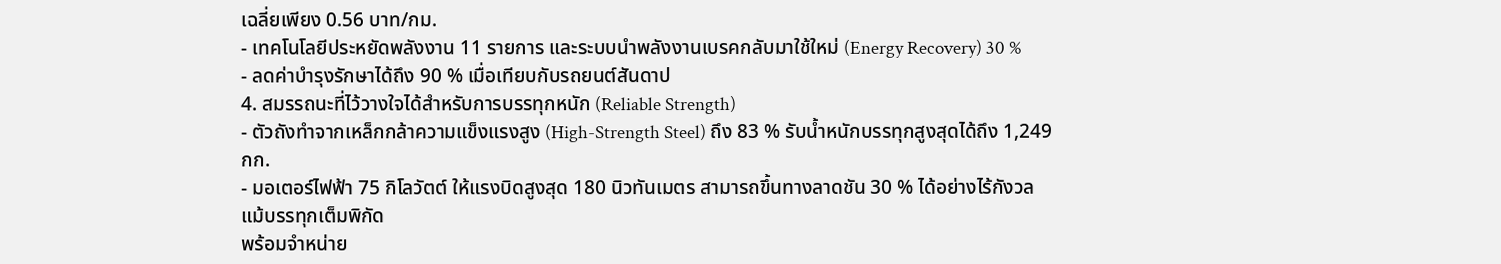เฉลี่ยเพียง 0.56 บาท/กม.
- เทคโนโลยีประหยัดพลังงาน 11 รายการ และระบบนำพลังงานเบรคกลับมาใช้ใหม่ (Energy Recovery) 30 %
- ลดค่าบำรุงรักษาได้ถึง 90 % เมื่อเทียบกับรถยนต์สันดาป
4. สมรรถนะที่ไว้วางใจได้สำหรับการบรรทุกหนัก (Reliable Strength)
- ตัวถังทำจากเหล็กกล้าความแข็งแรงสูง (High-Strength Steel) ถึง 83 % รับน้ำหนักบรรทุกสูงสุดได้ถึง 1,249 กก.
- มอเตอร์ไฟฟ้า 75 กิโลวัตต์ ให้แรงบิดสูงสุด 180 นิวทันเมตร สามารถขึ้นทางลาดชัน 30 % ได้อย่างไร้กังวลแม้บรรทุกเต็มพิกัด
พร้อมจำหน่าย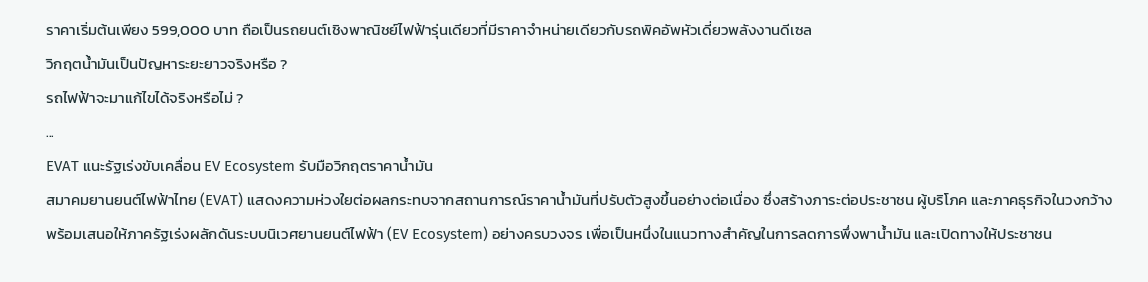ราคาเริ่มต้นเพียง 599,000 บาท ถือเป็นรถยนต์เชิงพาณิชย์ไฟฟ้ารุ่นเดียวที่มีราคาจำหน่ายเดียวกับรถพิคอัพหัวเดี่ยวพลังงานดีเซล
วิกฤตน้ำมันเป็นปัญหาระยะยาวจริงหรือ ?
รถไฟฟ้าจะมาแก้ไขได้จริงหรือไม่ ?
...
EVAT แนะรัฐเร่งขับเคลื่อน EV Ecosystem รับมือวิกฤตราคาน้ำมัน
สมาคมยานยนต์ไฟฟ้าไทย (EVAT) แสดงความห่วงใยต่อผลกระทบจากสถานการณ์ราคาน้ำมันที่ปรับตัวสูงขึ้นอย่างต่อเนื่อง ซึ่งสร้างภาระต่อประชาชน ผู้บริโภค และภาคธุรกิจในวงกว้าง พร้อมเสนอให้ภาครัฐเร่งผลักดันระบบนิเวศยานยนต์ไฟฟ้า (EV Ecosystem) อย่างครบวงจร เพื่อเป็นหนึ่งในแนวทางสำคัญในการลดการพึ่งพาน้ำมัน และเปิดทางให้ประชาชน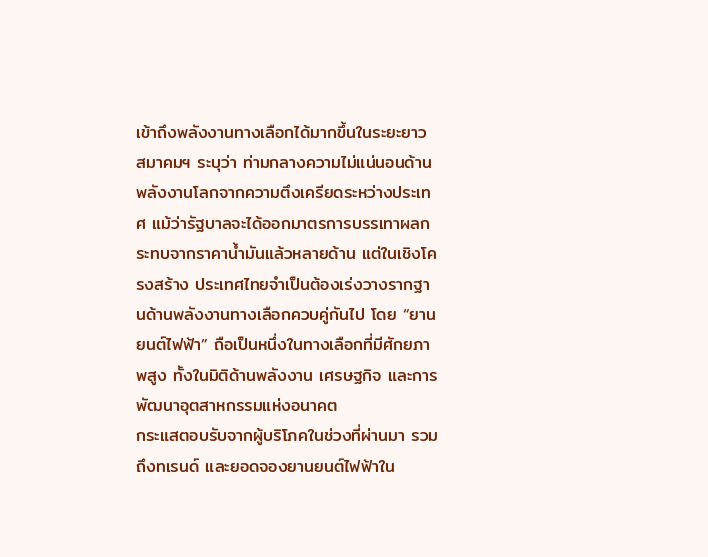เข้าถึงพลังงานทางเลือกได้มากขึ้นในระยะยาว
สมาคมฯ ระบุว่า ท่ามกลางความไม่แน่นอนด้านพลังงานโลกจากความตึงเครียดระหว่างประเทศ แม้ว่ารัฐบาลจะได้ออกมาตรการบรรเทาผลกระทบจากราคาน้ำมันแล้วหลายด้าน แต่ในเชิงโครงสร้าง ประเทศไทยจำเป็นต้องเร่งวางรากฐานด้านพลังงานทางเลือกควบคู่กันไป โดย “ยานยนต์ไฟฟ้า” ถือเป็นหนึ่งในทางเลือกที่มีศักยภาพสูง ทั้งในมิติด้านพลังงาน เศรษฐกิจ และการพัฒนาอุตสาหกรรมแห่งอนาคต
กระแสตอบรับจากผู้บริโภคในช่วงที่ผ่านมา รวมถึงทเรนด์ และยอดจองยานยนต์ไฟฟ้าใน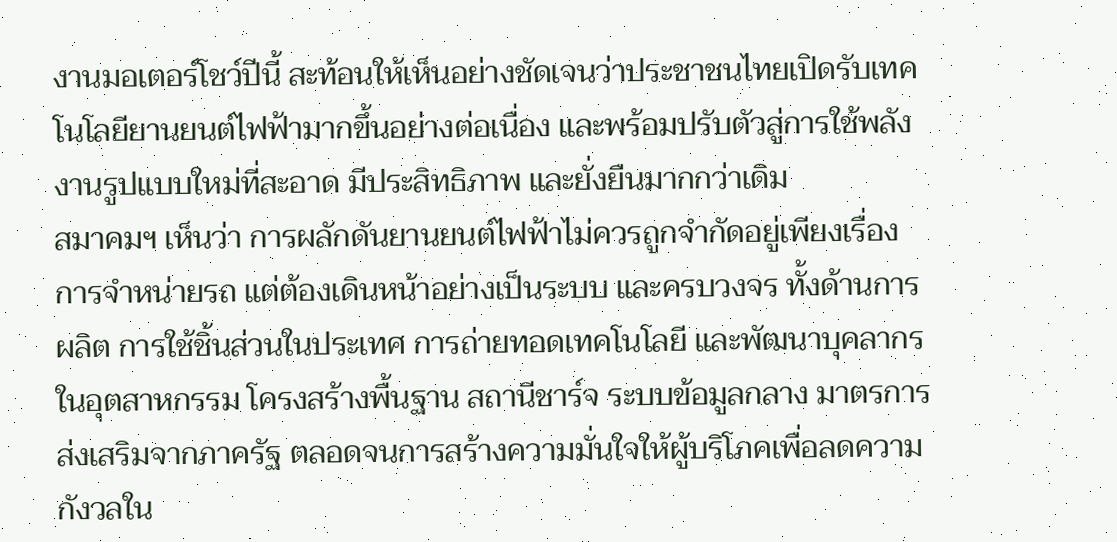งานมอเตอร์โชว์ปีนี้ สะท้อนให้เห็นอย่างชัดเจนว่าประชาชนไทยเปิดรับเทคโนโลยียานยนต์ไฟฟ้ามากขึ้นอย่างต่อเนื่อง และพร้อมปรับตัวสู่การใช้พลังงานรูปแบบใหม่ที่สะอาด มีประสิทธิภาพ และยั่งยืนมากกว่าเดิม
สมาคมฯ เห็นว่า การผลักดันยานยนต์ไฟฟ้าไม่ควรถูกจำกัดอยู่เพียงเรื่องการจำหน่ายรถ แต่ต้องเดินหน้าอย่างเป็นระบบ และครบวงจร ทั้งด้านการผลิต การใช้ชิ้นส่วนในประเทศ การถ่ายทอดเทคโนโลยี และพัฒนาบุคลากรในอุตสาหกรรม โครงสร้างพื้นฐาน สถานีชาร์จ ระบบข้อมูลกลาง มาตรการส่งเสริมจากภาครัฐ ตลอดจนการสร้างความมั่นใจให้ผู้บริโภคเพื่อลดความกังวลใน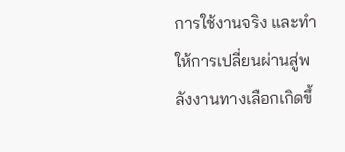การใช้งานจริง และทำให้การเปลี่ยนผ่านสู่พลังงานทางเลือกเกิดขึ้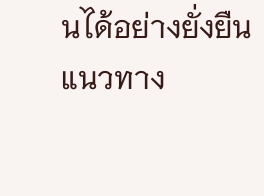นได้อย่างยั่งยืน
แนวทาง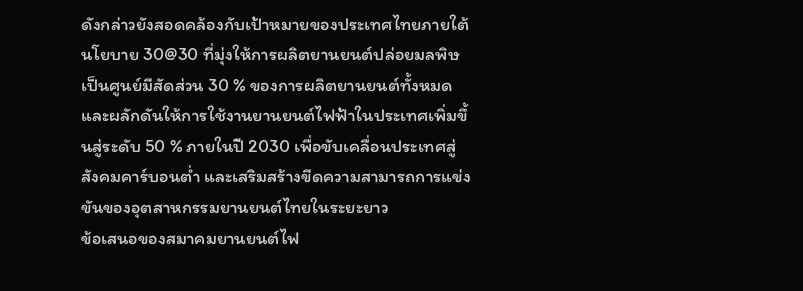ดังกล่าวยังสอดคล้องกับเป้าหมายของประเทศไทยภายใต้นโยบาย 30@30 ที่มุ่งให้การผลิตยานยนต์ปล่อยมลพิษเป็นศูนย์มีสัดส่วน 30 % ของการผลิตยานยนต์ทั้งหมด และผลักดันให้การใช้งานยานยนต์ไฟฟ้าในประเทศเพิ่มขึ้นสู่ระดับ 50 % ภายในปี 2030 เพื่อขับเคลื่อนประเทศสู่สังคมคาร์บอนต่ำ และเสริมสร้างขีดความสามารถการแข่งขันของอุตสาหกรรมยานยนต์ไทยในระยะยาว
ข้อเสนอของสมาคมยานยนต์ไฟ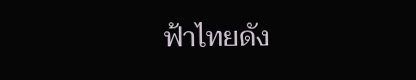ฟ้าไทยดัง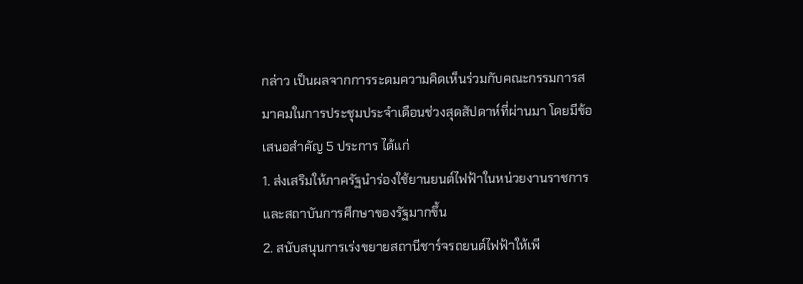กล่าว เป็นผลจากการระดมความคิดเห็นร่วมกับคณะกรรมการสมาคมในการประชุมประจำเดือนช่วงสุดสัปดาห์ที่ผ่านมา โดยมีข้อเสนอสำคัญ 5 ประการ ได้แก่
1. ส่งเสริมให้ภาครัฐนำร่องใช้ยานยนต์ไฟฟ้าในหน่วยงานราชการ และสถาบันการศึกษาของรัฐมากขึ้น
2. สนับสนุนการเร่งขยายสถานีชาร์จรถยนต์ไฟฟ้าให้เพี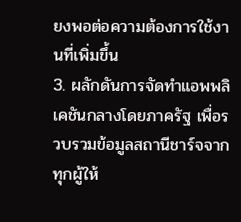ยงพอต่อความต้องการใช้งานที่เพิ่มขึ้น
3. ผลักดันการจัดทำแอพพลิเคชันกลางโดยภาครัฐ เพื่อรวบรวมข้อมูลสถานีชาร์จจากทุกผู้ให้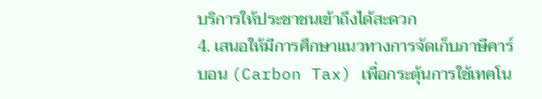บริการให้ประชาชนเข้าถึงได้สะดวก
4. เสนอให้มีการศึกษาแนวทางการจัดเก็บภาษีคาร์บอน (Carbon Tax) เพื่อกระตุ้นการใช้เทคโน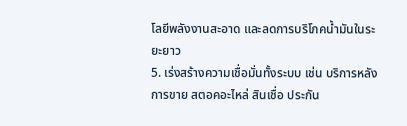โลยีพลังงานสะอาด และลดการบริโภคน้ำมันในระยะยาว
5. เร่งสร้างความเชื่อมั่นทั้งระบบ เช่น บริการหลังการขาย สตอคอะไหล่ สินเชื่อ ประกัน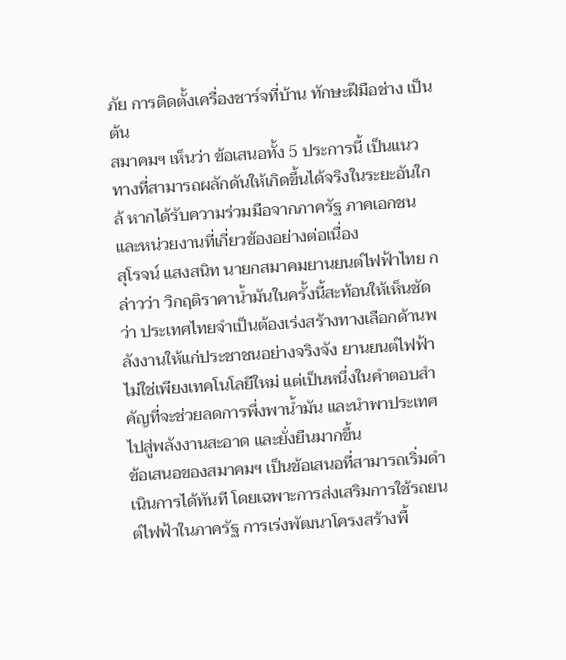ภัย การติดตั้งเครื่องชาร์จที่บ้าน ทักษะฝีมือช่าง เป็นต้น
สมาคมฯ เห็นว่า ข้อเสนอทั้ง 5 ประการนี้ เป็นแนวทางที่สามารถผลักดันให้เกิดขึ้นได้จริงในระยะอันใกล้ หากได้รับความร่วมมือจากภาครัฐ ภาคเอกชน และหน่วยงานที่เกี่ยวข้องอย่างต่อเนื่อง
สุโรจน์ แสงสนิท นายกสมาคมยานยนต์ไฟฟ้าไทย กล่าวว่า วิกฤติราคาน้ำมันในครั้งนี้สะท้อนให้เห็นชัดว่า ประเทศไทยจำเป็นต้องเร่งสร้างทางเลือกด้านพลังงานให้แก่ประชาชนอย่างจริงจัง ยานยนต์ไฟฟ้าไม่ใช่เพียงเทคโนโลยีใหม่ แต่เป็นหนึ่งในคำตอบสำคัญที่จะช่วยลดการพึ่งพาน้ำมัน และนำพาประเทศไปสู่พลังงานสะอาด และยั่งยืนมากขึ้น
ข้อเสนอของสมาคมฯ เป็นข้อเสนอที่สามารถเริ่มดำเนินการได้ทันที โดยเฉพาะการส่งเสริมการใช้รถยนต์ไฟฟ้าในภาครัฐ การเร่งพัฒนาโครงสร้างพื้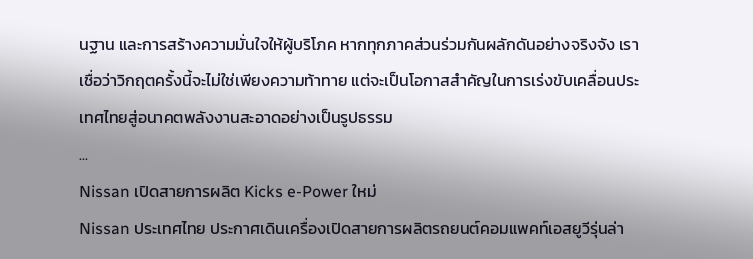นฐาน และการสร้างความมั่นใจให้ผู้บริโภค หากทุกภาคส่วนร่วมกันผลักดันอย่างจริงจัง เราเชื่อว่าวิกฤตครั้งนี้จะไม่ใช่เพียงความท้าทาย แต่จะเป็นโอกาสสำคัญในการเร่งขับเคลื่อนประเทศไทยสู่อนาคตพลังงานสะอาดอย่างเป็นรูปธรรม
...
Nissan เปิดสายการผลิต Kicks e-Power ใหม่
Nissan ประเทศไทย ประกาศเดินเครื่องเปิดสายการผลิตรถยนต์คอมแพคท์เอสยูวีรุ่นล่า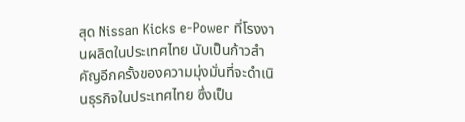สุด Nissan Kicks e-Power ที่โรงงานผลิตในประเทศไทย นับเป็นก้าวสำคัญอีกครั้งของความมุ่งมั่นที่จะดำเนินธุรกิจในประเทศไทย ซึ่งเป็น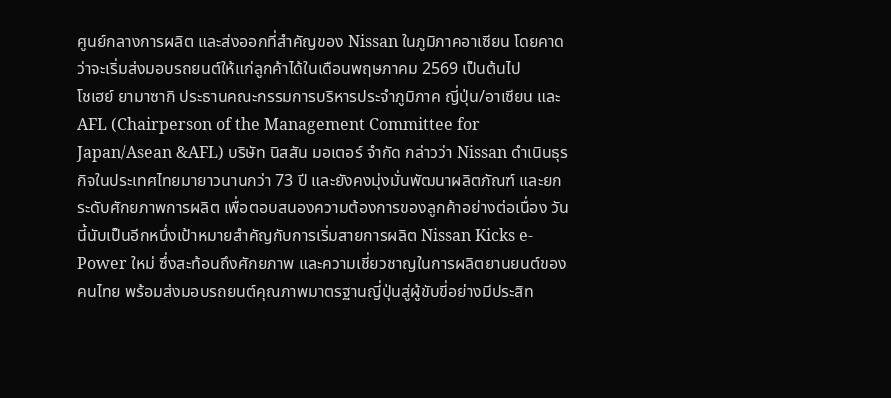ศูนย์กลางการผลิต และส่งออกที่สำคัญของ Nissan ในภูมิภาคอาเซียน โดยคาดว่าจะเริ่มส่งมอบรถยนต์ให้แก่ลูกค้าได้ในเดือนพฤษภาคม 2569 เป็นต้นไป
โชเฮย์ ยามาซากิ ประธานคณะกรรมการบริหารประจำภูมิภาค ญี่ปุ่น/อาเซียน และ AFL (Chairperson of the Management Committee for Japan/Asean &AFL) บริษัท นิสสัน มอเตอร์ จำกัด กล่าวว่า Nissan ดำเนินธุรกิจในประเทศไทยมายาวนานกว่า 73 ปี และยังคงมุ่งมั่นพัฒนาผลิตภัณฑ์ และยกระดับศักยภาพการผลิต เพื่อตอบสนองความต้องการของลูกค้าอย่างต่อเนื่อง วันนี้นับเป็นอีกหนึ่งเป้าหมายสำคัญกับการเริ่มสายการผลิต Nissan Kicks e-Power ใหม่ ซึ่งสะท้อนถึงศักยภาพ และความเชี่ยวชาญในการผลิตยานยนต์ของคนไทย พร้อมส่งมอบรถยนต์คุณภาพมาตรฐานญี่ปุ่นสู่ผู้ขับขี่อย่างมีประสิท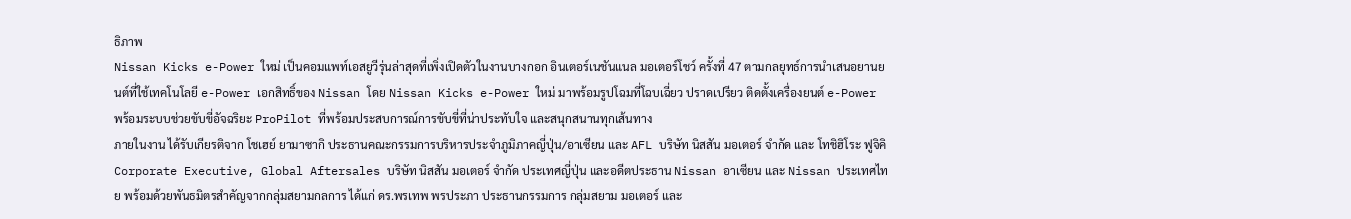ธิภาพ
Nissan Kicks e-Power ใหม่ เป็นคอมแพท์เอสยูวีรุ่นล่าสุดที่เพิ่งเปิดตัวในงานบางกอก อินเตอร์เนชันแนล มอเตอร์โชว์ ครั้งที่ 47 ตามกลยุทธ์การนำเสนอยานยนต์ที่ใช้เทคโนโลยี e-Power เอกสิทธิ์ของ Nissan โดย Nissan Kicks e-Power ใหม่ มาพร้อมรูปโฉมที่โฉบเฉี่ยว ปราดเปรียว ติดตั้งเครื่องยนต์ e-Power พร้อมระบบช่วยขับขี่อัจฉริยะ ProPilot ที่พร้อมประสบการณ์การขับขี่ที่น่าประทับใจ และสนุกสนานทุกเส้นทาง
ภายในงาน ได้รับเกียรติจาก โชเฮย์ ยามาซากิ ประธานคณะกรรมการบริหารประจำภูมิภาคญี่ปุ่น/อาเซียน และ AFL บริษัท นิสสัน มอเตอร์ จำกัด และ โทชิฮิโระ ฟูจิคิ Corporate Executive, Global Aftersales บริษัท นิสสัน มอเตอร์ จำกัด ประเทศญี่ปุ่น และอดีตประธาน Nissan อาเซียน และ Nissan ประเทศไทย พร้อมด้วยพันธมิตรสำคัญจากกลุ่มสยามกลการ ได้แก่ ดร.พรเทพ พรประภา ประธานกรรมการ กลุ่มสยาม มอเตอร์ และ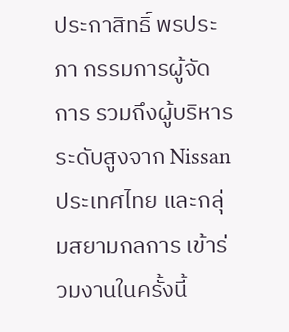ประกาสิทธิ์ พรประภา กรรมการผู้จัดการ รวมถึงผู้บริหารระดับสูงจาก Nissan ประเทศไทย และกลุ่มสยามกลการ เข้าร่วมงานในครั้งนี้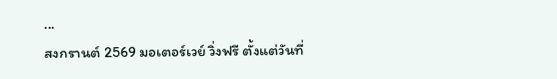...
สงกรานต์ 2569 มอเตอร์เวย์ วิ่งฟรี ตั้งแต่วันที่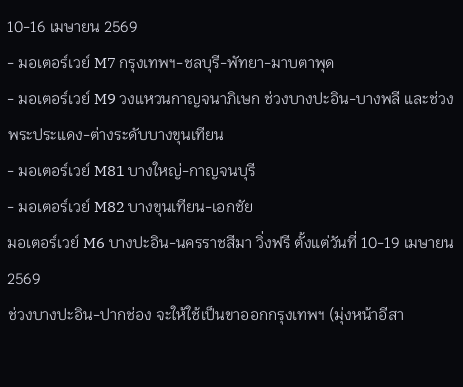10-16 เมษายน 2569
- มอเตอร์เวย์ M7 กรุงเทพฯ-ชลบุรี-พัทยา-มาบตาพุด
- มอเตอร์เวย์ M9 วงแหวนกาญจนาภิเษก ช่วงบางปะอิน-บางพลี และช่วงพระประแดง-ต่างระดับบางขุนเทียน
- มอเตอร์เวย์ M81 บางใหญ่-กาญจนบุรี
- มอเตอร์เวย์ M82 บางขุนเทียน-เอกชัย
มอเตอร์เวย์ M6 บางปะอิน-นครราชสีมา วิ่งฟรี ตั้งแต่วันที่ 10-19 เมษายน 2569
ช่วงบางปะอิน-ปากช่อง จะให้ใช้เป็นขาออกกรุงเทพฯ (มุ่งหน้าอีสา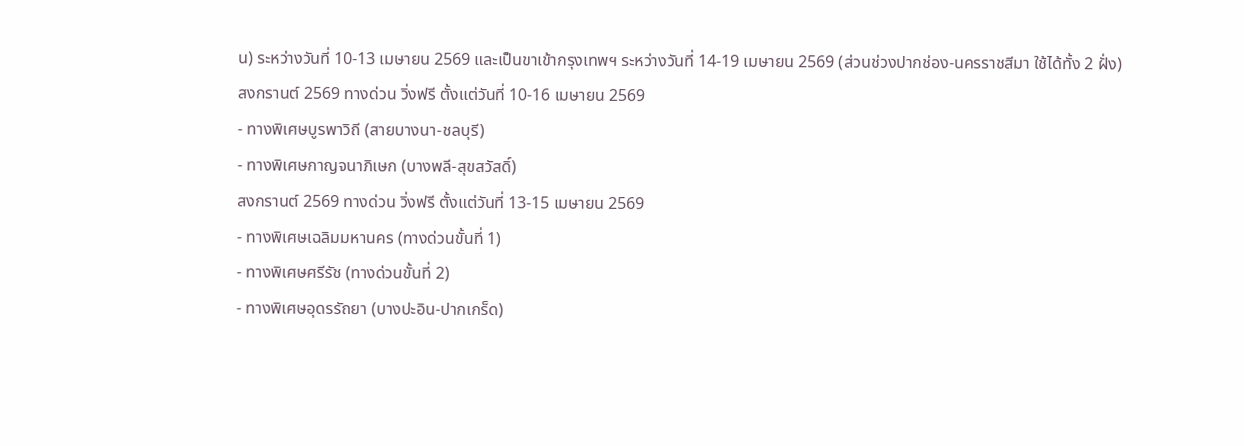น) ระหว่างวันที่ 10-13 เมษายน 2569 และเป็นขาเข้ากรุงเทพฯ ระหว่างวันที่ 14-19 เมษายน 2569 (ส่วนช่วงปากช่อง-นครราชสีมา ใช้ได้ทั้ง 2 ฝั่ง)
สงกรานต์ 2569 ทางด่วน วิ่งฟรี ตั้งแต่วันที่ 10-16 เมษายน 2569
- ทางพิเศษบูรพาวิถี (สายบางนา-ชลบุรี)
- ทางพิเศษกาญจนาภิเษก (บางพลี-สุขสวัสดิ์)
สงกรานต์ 2569 ทางด่วน วิ่งฟรี ตั้งแต่วันที่ 13-15 เมษายน 2569
- ทางพิเศษเฉลิมมหานคร (ทางด่วนขั้นที่ 1)
- ทางพิเศษศรีรัช (ทางด่วนขั้นที่ 2)
- ทางพิเศษอุดรรัถยา (บางปะอิน-ปากเกร็ด)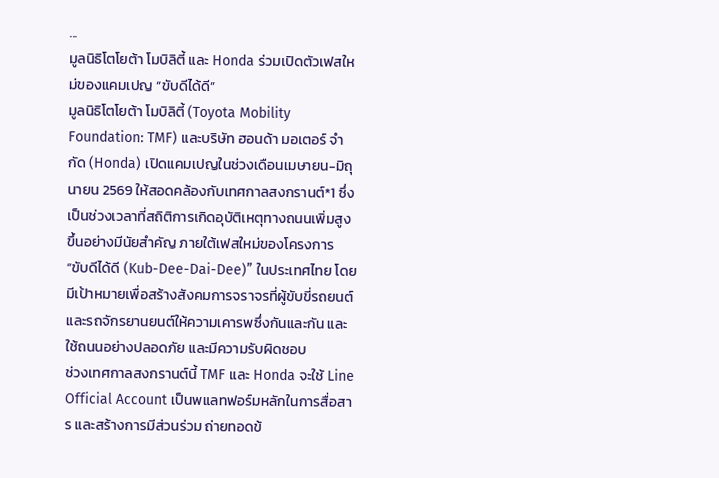...
มูลนิธิโตโยต้า โมบิลิตี้ และ Honda ร่วมเปิดตัวเฟสใหม่ของแคมเปญ “ขับดีได้ดี”
มูลนิธิโตโยต้า โมบิลิตี้ (Toyota Mobility Foundation: TMF) และบริษัท ฮอนด้า มอเตอร์ จำกัด (Honda) เปิดแคมเปญในช่วงเดือนเมษายน-มิถุนายน 2569 ให้สอดคล้องกับเทศกาลสงกรานต์*1 ซึ่งเป็นช่วงเวลาที่สถิติการเกิดอุบัติเหตุทางถนนเพิ่มสูงขึ้นอย่างมีนัยสำคัญ ภายใต้เฟสใหม่ของโครงการ “ขับดีได้ดี (Kub-Dee-Dai-Dee)” ในประเทศไทย โดยมีเป้าหมายเพื่อสร้างสังคมการจราจรที่ผู้ขับขี่รถยนต์ และรถจักรยานยนต์ให้ความเคารพซึ่งกันและกัน และใช้ถนนอย่างปลอดภัย และมีความรับผิดชอบ
ช่วงเทศกาลสงกรานต์นี้ TMF และ Honda จะใช้ Line Official Account เป็นพแลทฟอร์มหลักในการสื่อสาร และสร้างการมีส่วนร่วม ถ่ายทอดข้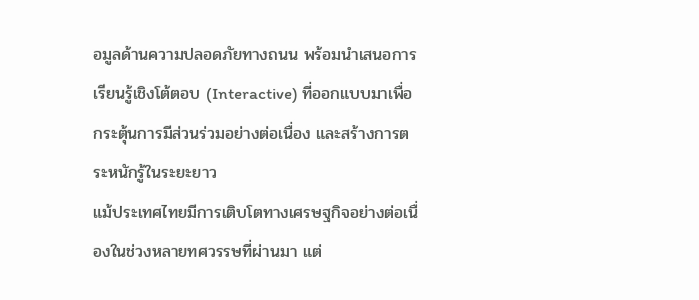อมูลด้านความปลอดภัยทางถนน พร้อมนำเสนอการเรียนรู้เชิงโต้ตอบ (Interactive) ที่ออกแบบมาเพื่อกระตุ้นการมีส่วนร่วมอย่างต่อเนื่อง และสร้างการตระหนักรู้ในระยะยาว
แม้ประเทศไทยมีการเติบโตทางเศรษฐกิจอย่างต่อเนื่องในช่วงหลายทศวรรษที่ผ่านมา แต่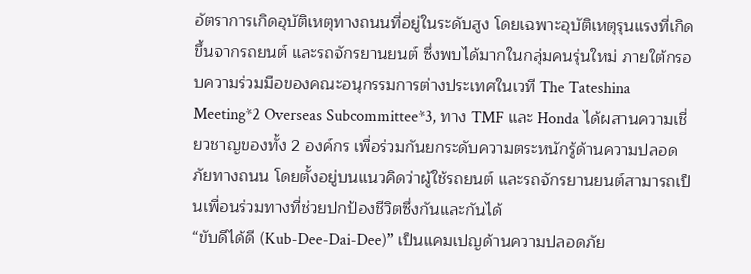อัตราการเกิดอุบัติเหตุทางถนนที่อยู่ในระดับสูง โดยเฉพาะอุบัติเหตุรุนแรงที่เกิดขึ้นจากรถยนต์ และรถจักรยานยนต์ ซึ่งพบได้มากในกลุ่มคนรุ่นใหม่ ภายใต้กรอบความร่วมมือของคณะอนุกรรมการต่างประเทศในเวที The Tateshina Meeting*2 Overseas Subcommittee*3, ทาง TMF และ Honda ได้ผสานความเชี่ยวชาญของทั้ง 2 องค์กร เพื่อร่วมกันยกระดับความตระหนักรู้ด้านความปลอดภัยทางถนน โดยตั้งอยู่บนแนวคิดว่าผู้ใช้รถยนต์ และรถจักรยานยนต์สามารถเป็นเพื่อนร่วมทางที่ช่วยปกป้องชีวิตซึ่งกันและกันได้
“ขับดีได้ดี (Kub-Dee-Dai-Dee)” เป็นแคมเปญด้านความปลอดภัย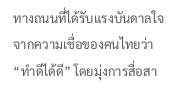ทางถนนที่ได้รับแรงบันดาลใจจากความเชื่อของคนไทยว่า “ทำดีได้ดี” โดยมุ่งการสื่อสา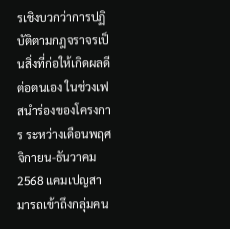รเชิงบวกว่าการปฏิบัติตามกฎจราจรเป็นสิ่งที่ก่อให้เกิดผลดีต่อตนเอง ในช่วงเฟสนำร่องของโครงการ ระหว่างเดือนพฤศจิกายน-ธันวาคม 2568 แคมเปญสามารถเข้าถึงกลุ่มคน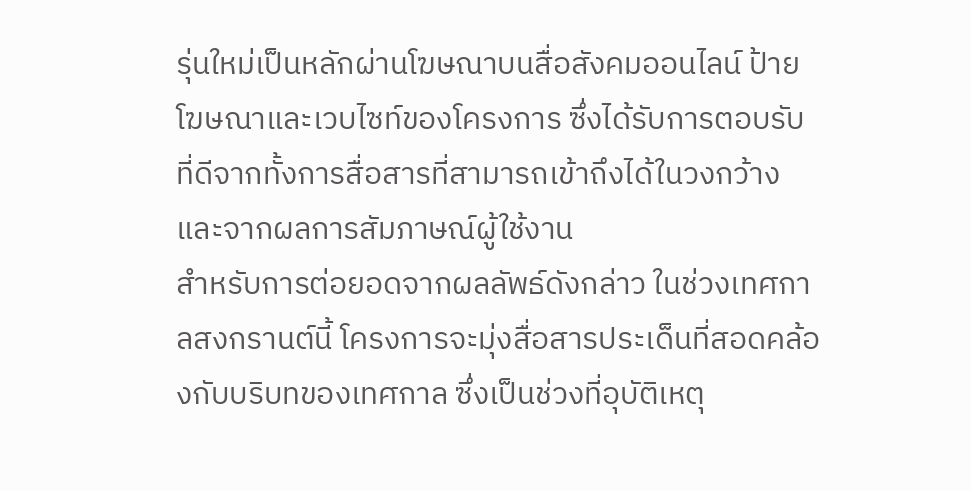รุ่นใหม่เป็นหลักผ่านโฆษณาบนสื่อสังคมออนไลน์ ป้ายโฆษณาและเวบไซท์ของโครงการ ซึ่งได้รับการตอบรับที่ดีจากทั้งการสื่อสารที่สามารถเข้าถึงได้ในวงกว้าง และจากผลการสัมภาษณ์ผู้ใช้งาน
สำหรับการต่อยอดจากผลลัพธ์ดังกล่าว ในช่วงเทศกาลสงกรานต์นี้ โครงการจะมุ่งสื่อสารประเด็นที่สอดคล้องกับบริบทของเทศกาล ซึ่งเป็นช่วงที่อุบัติเหตุ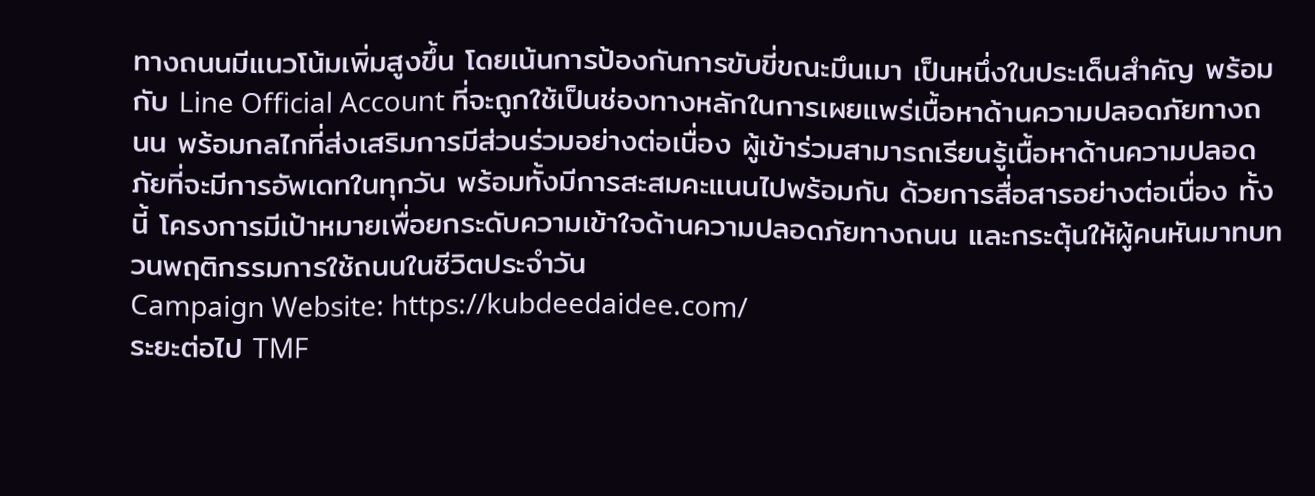ทางถนนมีแนวโน้มเพิ่มสูงขึ้น โดยเน้นการป้องกันการขับขี่ขณะมึนเมา เป็นหนึ่งในประเด็นสำคัญ พร้อมกับ Line Official Account ที่จะถูกใช้เป็นช่องทางหลักในการเผยแพร่เนื้อหาด้านความปลอดภัยทางถนน พร้อมกลไกที่ส่งเสริมการมีส่วนร่วมอย่างต่อเนื่อง ผู้เข้าร่วมสามารถเรียนรู้เนื้อหาด้านความปลอดภัยที่จะมีการอัพเดทในทุกวัน พร้อมทั้งมีการสะสมคะแนนไปพร้อมกัน ด้วยการสื่อสารอย่างต่อเนื่อง ทั้งนี้ โครงการมีเป้าหมายเพื่อยกระดับความเข้าใจด้านความปลอดภัยทางถนน และกระตุ้นให้ผู้คนหันมาทบทวนพฤติกรรมการใช้ถนนในชีวิตประจำวัน
Campaign Website: https://kubdeedaidee.com/
ระยะต่อไป TMF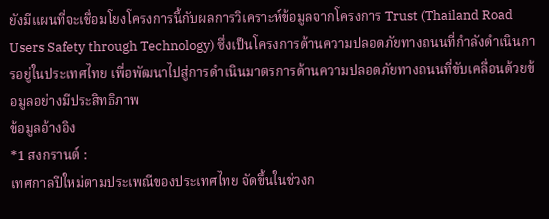ยังมีแผนที่จะเชื่อมโยงโครงการนี้กับผลการวิเคราะห์ข้อมูลจากโครงการ Trust (Thailand Road Users Safety through Technology) ซึ่งเป็นโครงการด้านความปลอดภัยทางถนนที่กำลังดำเนินการอยู่ในประเทศไทย เพื่อพัฒนาไปสู่การดำเนินมาตรการด้านความปลอดภัยทางถนนที่ขับเคลื่อนด้วยข้อมูลอย่างมีประสิทธิภาพ
ข้อมูลอ้างอิง
*1 สงกรานต์ :
เทศกาลปีใหม่ตามประเพณีของประเทศไทย จัดขึ้นในช่วงก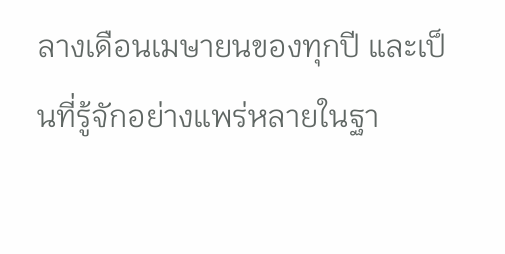ลางเดือนเมษายนของทุกปี และเป็นที่รู้จักอย่างแพร่หลายในฐา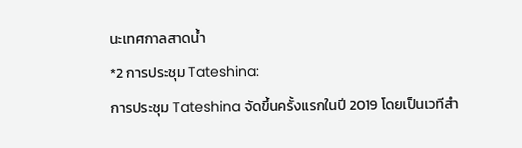นะเทศกาลสาดน้ำ
*2 การประชุม Tateshina:
การประชุม Tateshina จัดขึ้นครั้งแรกในปี 2019 โดยเป็นเวทีสำ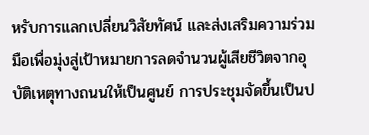หรับการแลกเปลี่ยนวิสัยทัศน์ และส่งเสริมความร่วมมือเพื่อมุ่งสู่เป้าหมายการลดจำนวนผู้เสียชีวิตจากอุบัติเหตุทางถนนให้เป็นศูนย์ การประชุมจัดขึ้นเป็นป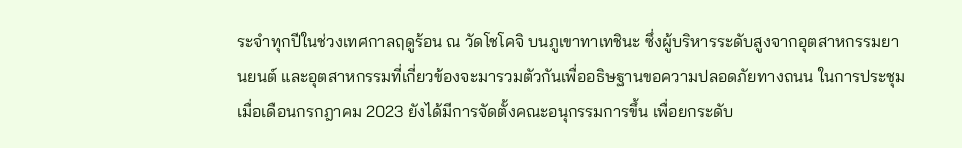ระจำทุกปีในช่วงเทศกาลฤดูร้อน ณ วัดโชโคจิ บนภูเขาทาเทชินะ ซึ่งผู้บริหารระดับสูงจากอุตสาหกรรมยานยนต์ และอุตสาหกรรมที่เกี่ยวข้องจะมารวมตัวกันเพื่ออธิษฐานขอความปลอดภัยทางถนน ในการประชุมเมื่อเดือนกรกฎาคม 2023 ยังได้มีการจัดตั้งคณะอนุกรรมการขึ้น เพื่อยกระดับ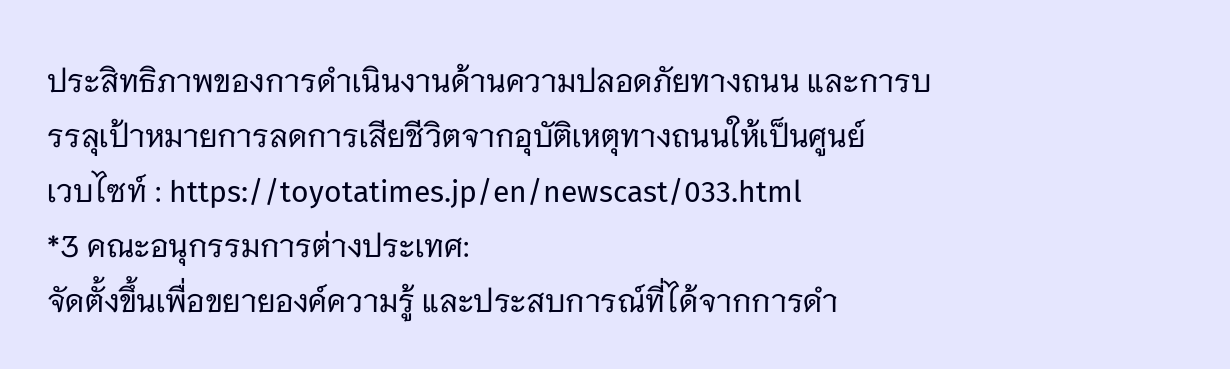ประสิทธิภาพของการดำเนินงานด้านความปลอดภัยทางถนน และการบรรลุเป้าหมายการลดการเสียชีวิตจากอุบัติเหตุทางถนนให้เป็นศูนย์
เวบไซท์ : https://toyotatimes.jp/en/newscast/033.html
*3 คณะอนุกรรมการต่างประเทศ:
จัดตั้งขึ้นเพื่อขยายองค์ความรู้ และประสบการณ์ที่ได้จากการดำ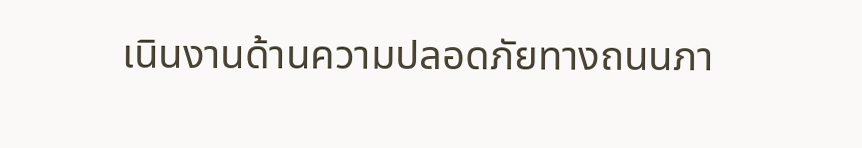เนินงานด้านความปลอดภัยทางถนนภา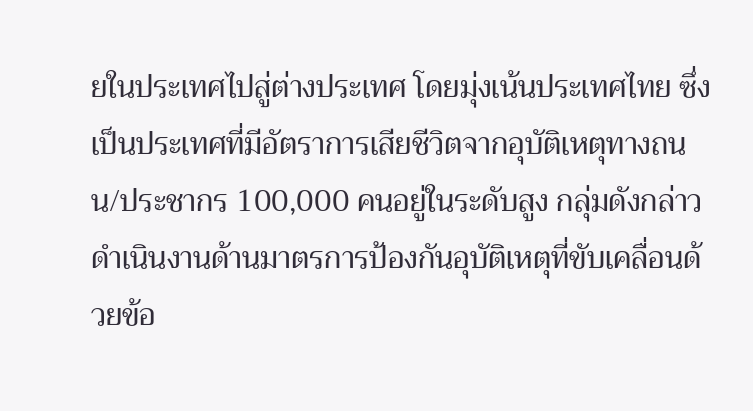ยในประเทศไปสู่ต่างประเทศ โดยมุ่งเน้นประเทศไทย ซึ่งเป็นประเทศที่มีอัตราการเสียชีวิตจากอุบัติเหตุทางถนน/ประชากร 100,000 คนอยู่ในระดับสูง กลุ่มดังกล่าวดำเนินงานด้านมาตรการป้องกันอุบัติเหตุที่ขับเคลื่อนด้วยข้อ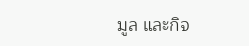มูล และกิจ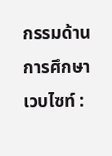กรรมด้านการศึกษา
เวบไซท์ :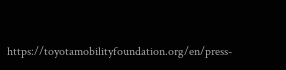https://toyotamobilityfoundation.org/en/press-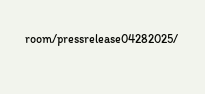room/pressrelease04282025/